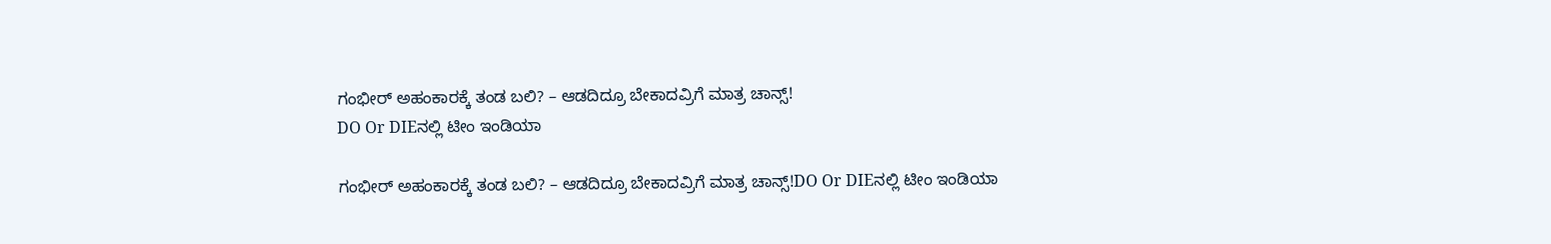ಗಂಭೀರ್ ಅಹಂಕಾರಕ್ಕೆ ತಂಡ ಬಲಿ? – ಆಡದಿದ್ರೂ ಬೇಕಾದವ್ರಿಗೆ ಮಾತ್ರ ಚಾನ್ಸ್!
DO Or DIEನಲ್ಲಿ ಟೀಂ ಇಂಡಿಯಾ

ಗಂಭೀರ್ ಅಹಂಕಾರಕ್ಕೆ ತಂಡ ಬಲಿ? – ಆಡದಿದ್ರೂ ಬೇಕಾದವ್ರಿಗೆ ಮಾತ್ರ ಚಾನ್ಸ್!DO Or DIEನಲ್ಲಿ ಟೀಂ ಇಂಡಿಯಾ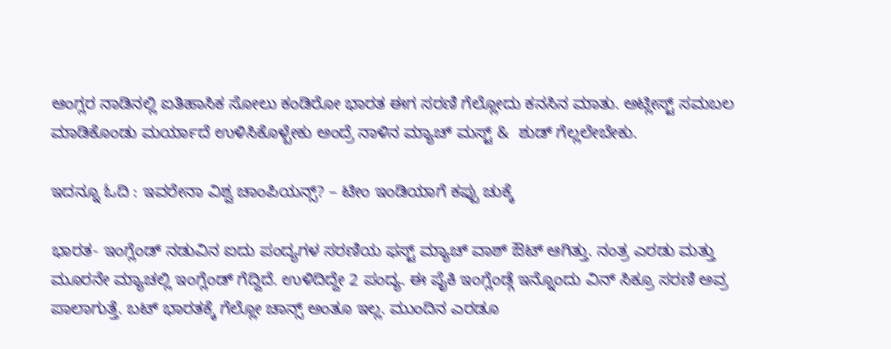ಆಂಗ್ಲರ ನಾಡಿನಲ್ಲಿ ಐತಿಹಾಸಿಕ ಸೋಲು ಕಂಡಿರೋ ಭಾರತ ಈಗ ಸರಣಿ ಗೆಲ್ಲೋದು ಕನಸಿನ ಮಾತು. ಅಟ್ಲೀಸ್ಟ್ ಸಮಬಲ ಮಾಡಿಕೊಂಡು ಮರ್ಯಾದೆ ಉಳಿಸಿಕೊಳ್ಬೇಕು ಅಂದ್ರೆ ನಾಳಿನ ಮ್ಯಾಚ್ ಮಸ್ಟ್ &  ಶುಡ್ ಗೆಲ್ಲಲೇಬೇಕು.

ಇದನ್ನೂ ಓದಿ : ಇವರೇನಾ ವಿಶ್ವ ಚಾಂಪಿಯನ್ಸ್? – ಟೀಂ ಇಂಡಿಯಾಗೆ ಕಪ್ಪು ಚುಕ್ಕೆ

ಭಾರತ- ಇಂಗ್ಲೆಂಡ್ ನಡುವಿನ ಐದು ಪಂದ್ಯಗಳ ಸರಣಿಯ ಫಸ್ಟ್ ಮ್ಯಾಚ್ ವಾಶ್ ಔಟ್ ಆಗಿತ್ತು. ನಂತ್ರ ಎರಡು ಮತ್ತು ಮೂರನೇ ಮ್ಯಾಚಲ್ಲಿ ಇಂಗ್ಲೆಂಡ್ ಗೆದ್ದಿದೆ. ಉಳಿದಿದ್ದೇ 2 ಪಂದ್ಯ. ಈ ಪೈಕಿ ಇಂಗ್ಲೆಂಡ್ಗೆ ಇನ್ನೊಂದು ವಿನ್ ಸಿಕ್ರೂ ಸರಣಿ ಅವ್ರ ಪಾಲಾಗುತ್ತೆ. ಬಟ್ ಭಾರತಕ್ಕೆ ಗೆಲ್ಲೋ ಚಾನ್ಸ್ ಅಂತೂ ಇಲ್ಲ. ಮುಂದಿನ ಎರಡೂ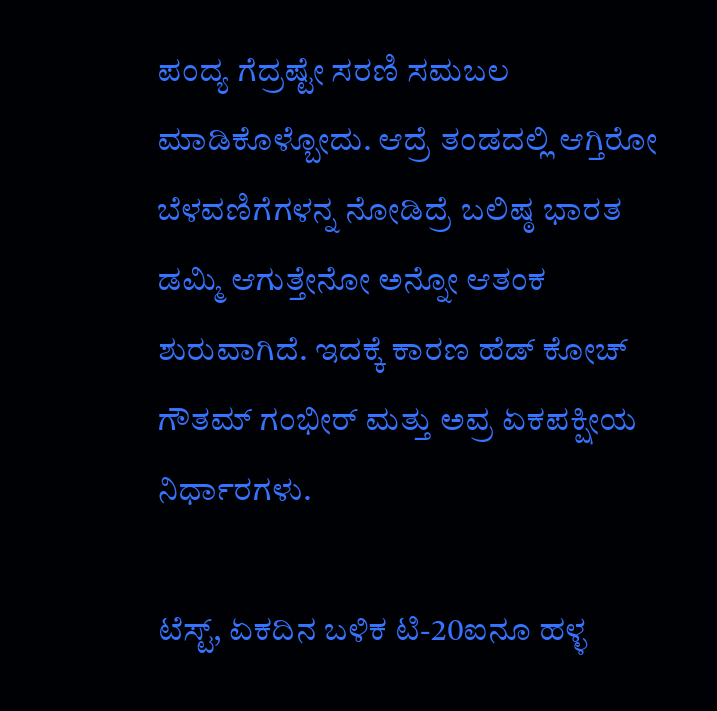ಪಂದ್ಯ ಗೆದ್ರಷ್ಟೇ ಸರಣಿ ಸಮಬಲ ಮಾಡಿಕೊಳ್ಬೋದು. ಆದ್ರೆ ತಂಡದಲ್ಲಿ ಆಗ್ತಿರೋ ಬೆಳವಣಿಗೆಗಳನ್ನ ನೋಡಿದ್ರೆ ಬಲಿಷ್ಠ ಭಾರತ ಡಮ್ಮಿ ಆಗುತ್ತೇನೋ ಅನ್ನೋ ಆತಂಕ ಶುರುವಾಗಿದೆ. ಇದಕ್ಕೆ ಕಾರಣ ಹೆಡ್ ಕೋಚ್ ಗೌತಮ್ ಗಂಭೀರ್ ಮತ್ತು ಅವ್ರ ಏಕಪಕ್ಷೀಯ ನಿರ್ಧಾರಗಳು.

ಟೆಸ್ಟ್, ಏಕದಿನ ಬಳಿಕ ಟಿ-20ಐನೂ ಹಳ್ಳ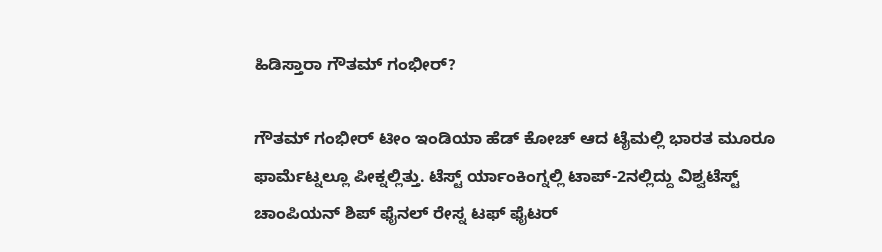ಹಿಡಿಸ್ತಾರಾ ಗೌತಮ್ ಗಂಭೀರ್?

ಗೌತಮ್ ಗಂಭೀರ್ ಟೀಂ ಇಂಡಿಯಾ ಹೆಡ್ ಕೋಚ್ ಆದ ಟೈಮಲ್ಲಿ ಭಾರತ ಮೂರೂ ಫಾರ್ಮೆಟ್ನಲ್ಲೂ ಪೀಕ್ನಲ್ಲಿತ್ತು. ಟೆಸ್ಟ್ ರ್ಯಾಂಕಿಂಗ್ನಲ್ಲಿ ಟಾಪ್-2ನಲ್ಲಿದ್ದು ವಿಶ್ವಟೆಸ್ಟ್ ಚಾಂಪಿಯನ್ ಶಿಪ್ ಫೈನಲ್ ರೇಸ್ನ ಟಫ್ ಫೈಟರ್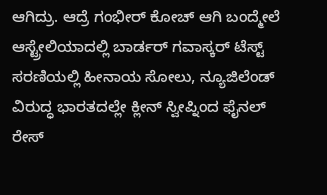ಆಗಿದ್ರು. ಆದ್ರೆ ಗಂಭೀರ್ ಕೋಚ್ ಆಗಿ ಬಂದ್ಮೇಲೆ ಆಸ್ಟ್ರೇಲಿಯಾದಲ್ಲಿ ಬಾರ್ಡರ್ ಗವಾಸ್ಕರ್ ಟೆಸ್ಟ್ ಸರಣಿಯಲ್ಲಿ ಹೀನಾಯ ಸೋಲು, ನ್ಯೂಜಿಲೆಂಡ್ ವಿರುದ್ಧ ಭಾರತದಲ್ಲೇ ಕ್ಲೀನ್ ಸ್ವೀಪ್ನಿಂದ ಫೈನಲ್ ರೇಸ್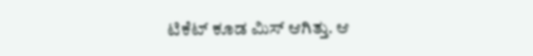ಟಿಕೆಟ್ ಕೂಡ ಮಿಸ್ ಆಗಿತ್ತು. ಆ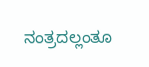ನಂತ್ರದಲ್ಲಂತೂ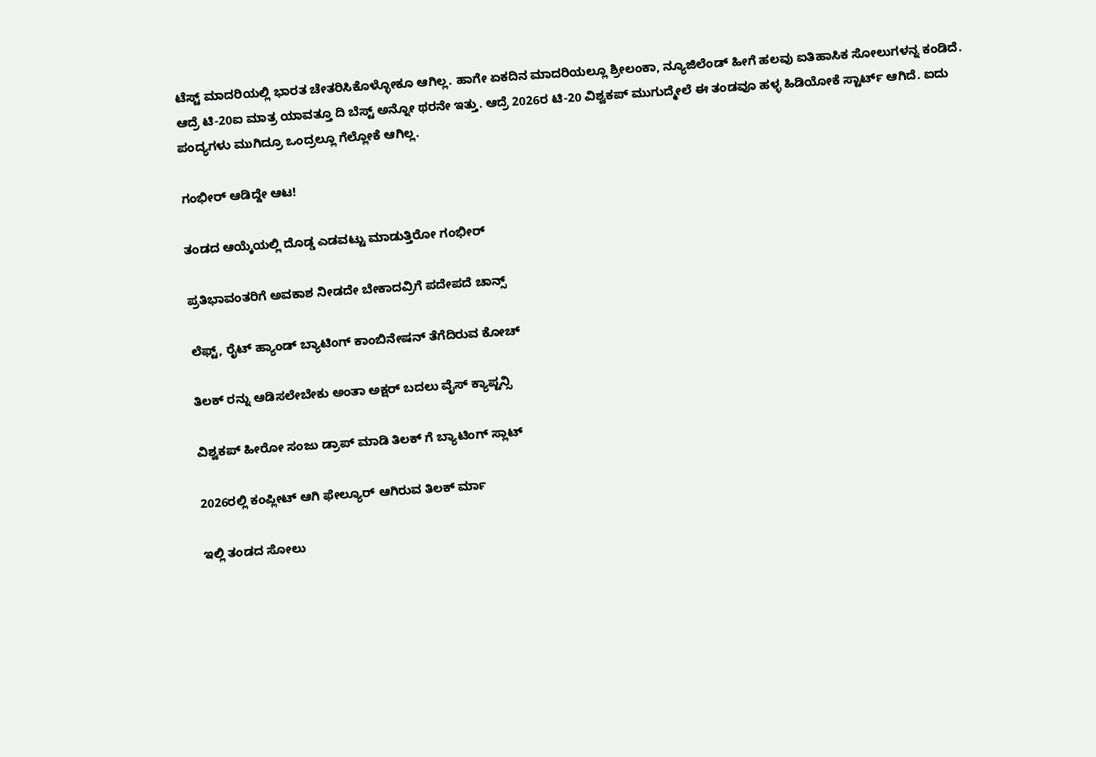ಟೆಸ್ಟ್ ಮಾದರಿಯಲ್ಲಿ ಭಾರತ ಚೇತರಿಸಿಕೊಳ್ಳೋಕೂ ಆಗಿಲ್ಲ. ಹಾಗೇ ಏಕದಿನ ಮಾದರಿಯಲ್ಲೂ ಶ್ರೀಲಂಕಾ, ನ್ಯೂಜಿಲೆಂಡ್ ಹೀಗೆ ಹಲವು ಐತಿಹಾಸಿಕ ಸೋಲುಗಳನ್ನ ಕಂಡಿದೆ. ಆದ್ರೆ ಟಿ-20ಐ ಮಾತ್ರ ಯಾವತ್ತೂ ದಿ ಬೆಸ್ಟ್ ಅನ್ನೋ ಥರನೇ ಇತ್ತು. ಆದ್ರೆ 2026ರ ಟಿ-20 ವಿಶ್ವಕಪ್ ಮುಗುದ್ಮೇಲೆ ಈ ತಂಡವೂ ಹಳ್ಳ ಹಿಡಿಯೋಕೆ ಸ್ಟಾರ್ಟ್ ಆಗಿದೆ. ಐದು ಪಂದ್ಯಗಳು ಮುಗಿದ್ರೂ ಒಂದ್ರಲ್ಲೂ ಗೆಲ್ಲೋಕೆ ಆಗಿಲ್ಲ.

ಗಂಭೀರ್ ಆಡಿದ್ದೇ ಆಟ!

ತಂಡದ ಆಯ್ಕೆಯಲ್ಲಿ ದೊಡ್ಡ ಎಡವಟ್ಟು ಮಾಡುತ್ತಿರೋ ಗಂಭೀರ್

ಪ್ರತಿಭಾವಂತರಿಗೆ ಅವಕಾಶ ನೀಡದೇ ಬೇಕಾದವ್ರಿಗೆ ಪದೇಪದೆ ಚಾನ್ಸ್

ಲೆಫ್ಟ್, ರೈಟ್ ಹ್ಯಾಂಡ್ ಬ್ಯಾಟಿಂಗ್ ಕಾಂಬಿನೇಷನ್ ತೆಗೆದಿರುವ ಕೋಚ್

ತಿಲಕ್ ರನ್ನು ಆಡಿಸಲೇಬೇಕು ಅಂತಾ ಅಕ್ಷರ್ ಬದಲು ವೈಸ್ ಕ್ಯಾಪ್ಟನ್ಸಿ

ವಿಶ್ವಕಪ್ ಹೀರೋ ಸಂಜು ಡ್ರಾಪ್ ಮಾಡಿ ತಿಲಕ್ ಗೆ ಬ್ಯಾಟಿಂಗ್ ಸ್ಲಾಟ್

2026ರಲ್ಲಿ ಕಂಪ್ಲೀಟ್ ಆಗಿ ಫೇಲ್ಯೂರ್ ಆಗಿರುವ ತಿಲಕ್ ರ್ಮಾ

ಇಲ್ಲಿ ತಂಡದ ಸೋಲು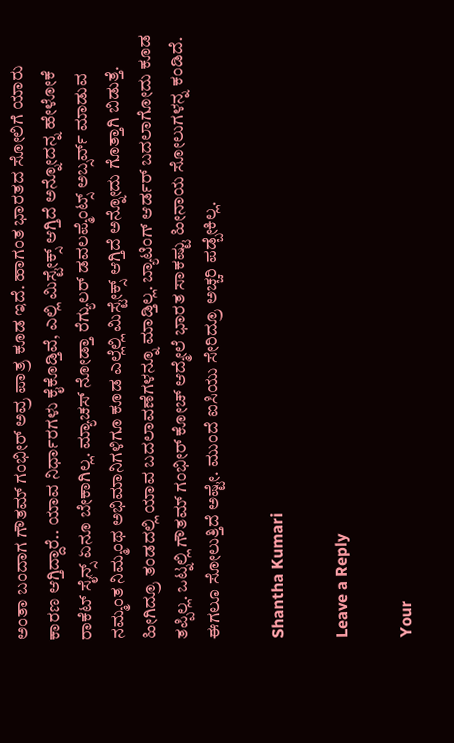ಅಂತಾ ಬಂದಾಗ ಗೌತಮ್ ಗಂಭೀರ್ ಅವ್ರ ಪಾತ್ರ ಕೂಡ ಇದೆ. ಹಾಗಂತ ಭಾರತದ ಸೋಲಿಗೆ ಯಾರು ಕಾರಣ ಆಗ್ತಿದ್ದಾರೆ.. ಯಾವ ನಿರ್ಧಾರಗಳು ಕೈಕೊಡ್ತಿವೆ, ಎಲ್ಲಿ ಮಿಸ್ಟೇಕ್ಸ್ ಆಗ್ತಿದೆ ಅನ್ನೋದನ್ನ ಹೇಳೋಕೆ ರಾಕೆಟ್ ಸೈನ್ಸ್ ಏನೂ ಬೇಕಾಗಿಲ್ಲ. ಮ್ಯಾಚಸ್ ನೋಡ್ತಾ ರೆಗ್ಯುಲರ್ ಡವಲಪ್ಮೆಂಟ್ಸ್ ಅಬ್ಸರ್ವ್ ಮಾಡುವ ನಮ್ಮಂತ ನಿಮ್ಮಂಥ ಅಭಿಮಾನಿಗಳಿಗೂ ಕೂಡ ಎಲ್ಲೆಲ್ಲಿ ಮಿಸ್ಟೇಕ್ಸ್ ಆಗ್ತಿದೆ ಅನ್ನೋದು ಗೊತ್ತಾಗಿ ಬಿಡುತ್ತೆ. ಹೀಗಿದ್ರೂ ತಂಡದಲ್ಲಿ ಯಾವ ಬದಲಾವಣೆಗಳನ್ನೂ ಮಾಡ್ತಿಲ್ಲ. ಬ್ಯಾಟಿಂಗ್ ಆರ್ಡರ್ ಬದಲಾಗೋದು ಕೂಡ ತಪ್ಪಿಲ್ಲ. ಒಟ್ನಲ್ಲಿ ಗೌತಮ್ ಗಂಭೀರ್ ಕೋಚ್ ಆದ್ಮೇಲೆ ಭಾರತ ಸಾಕಷ್ಟು ಹೀನಾಯ ಸೋಲುಗಳನ್ನ ಕಂಡಿದೆ. ಈಗಲೂ ಸೋಲುತ್ತಿದೆ ಅಷ್ಟೇ. ಮುಂದೆ ಐಸಿಯು ಸೇರಿದ್ರೂ ಅಚ್ಚರಿ ಪಡ್ಬೇಕಿಲ್ಲ.

Shantha Kumari

Leave a Reply

Your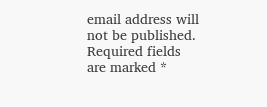email address will not be published. Required fields are marked *